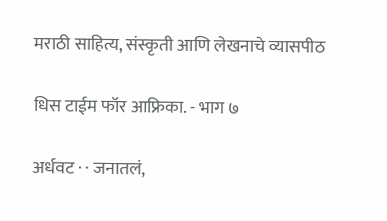मराठी साहित्य, संस्कृती आणि लेखनाचे व्यासपीठ

धिस टाईम फॉर आफ्रिका. - भाग ७

अर्धवट · · जनातलं,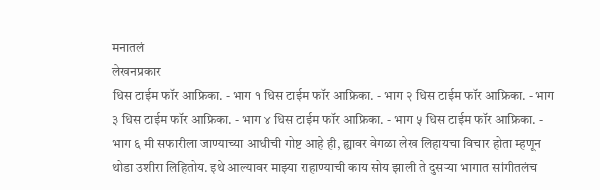मनातलं
लेखनप्रकार
धिस टाईम फॉर आफ्रिका. - भाग १ धिस टाईम फॉर आफ्रिका. - भाग २ धिस टाईम फॉर आफ्रिका. - भाग ३ धिस टाईम फॉर आफ्रिका. - भाग ४ धिस टाईम फॉर आफ्रिका. - भाग ५ धिस टाईम फॉर आफ्रिका. - भाग ६ मी सफारीला जाण्याच्या आधीची गोष्ट आहे ही, ह्यावर वेगळा लेख लिहायचा विचार होता म्हणून थोडा उशीरा लिहितोय. इथे आल्यावर माझ्या राहाण्याची काय सोय झाली ते दुसर्‍या भागात सांगीतलंच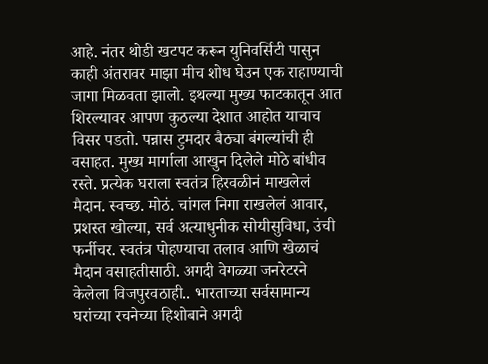आहे. नंतर थोडी खटपट करून युनिवर्सिटी पासुन काही अंतरावर माझा मीच शोध घेउन एक राहाण्याची जागा मिळवता झालो. इथल्या मुख्य फाटकातून आत शिरल्यावर आपण कुठल्या देशात आहोत याचाच विसर पडतो. पन्नास टुमदार बैठ्या बंगल्यांची ही वसाहत. मुख्य मार्गाला आखुन दिलेले मोठे बांधीव रस्ते. प्रत्येक घराला स्वतंत्र हिरवळीनं माखलेलं मैदान. स्वच्छ. मोठं. चांगल निगा राखलेलं आवार, प्रशस्त खोल्या, सर्व अत्याधुनीक सोयीसुविधा, उंची फर्नीचर. स्वतंत्र पोहण्याचा तलाव आणि खेळाचं मैदान वसाहतीसाठी. अगदी वेगळ्या जनरेटरने केलेला विजपुरवठाही.. भारताच्या सर्वसामान्य घरांच्या रचनेच्या हिशोबाने अगदी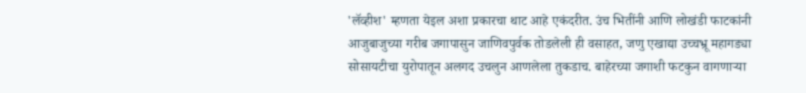'लॅव्हीश' म्हणता येइल अशा प्रकारचा थाट आहे एकंदरीत. उंच भितींनी आणि लोखंडी फाटकांनी आजुबाजुच्या गरीब जगापासुन जाणिवपुर्वक तोडलेली ही वसाहत, जणु एखाद्या उच्चभ्रू महागड्या सोसायटीचा युरोपातून अलगद उचलुन आणलेला तुकडाच. बाहेरच्या जगाशी फटकुन वागणार्‍या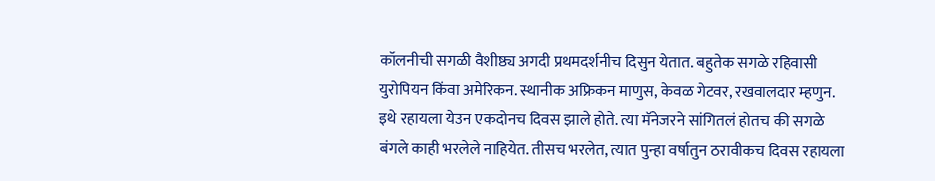कॉलनीची सगळी वैशीष्ठ्य अगदी प्रथमदर्शनीच दिसुन येतात. बहुतेक सगळे रहिवासी युरोपियन किंवा अमेरिकन. स्थानीक अफ्रिकन माणुस, केवळ गेटवर, रखवालदार म्हणुन. इथे रहायला येउन एकदोनच दिवस झाले होते. त्या मॅनेजरने सांगितलं होतच की सगळे बंगले काही भरलेले नाहियेत. तीसच भरलेत, त्यात पुन्हा वर्षातुन ठरावीकच दिवस रहायला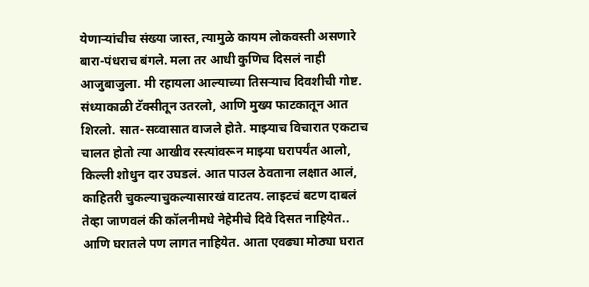येणार्‍यांचीच संख्या जास्त, त्यामुळे कायम लोकवस्ती असणारे बारा-पंधराच बंगले. मला तर आधी कुणिच दिसलं नाही आजुबाजुला. मी रहायला आल्याच्या तिसर्‍याच दिवशीची गोष्ट. संध्याकाळी टॅक्सीतून उतरलो, आणि मुख्य फाटकातून आत शिरलो. सात-सव्वासात वाजले होते. माझ्याच विचारात एकटाच चालत होतो त्या आखीव रस्त्यांवरून माझ्या घरापर्यंत आलो, किल्ली शोधुन दार उघडलं. आत पाउल ठेवताना लक्षात आलं, काहितरी चुकल्याचुकल्यासारखं वाटतय. लाइटचं बटण दाबलं तेव्हा जाणवलं की कॉलनीमधे नेहेमीचे दिवे दिसत नाहियेत.. आणि घरातले पण लागत नाहियेत. आता एवढ्या मोठ्या घरात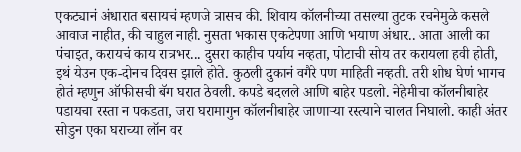एकट्यानं अंधारात बसायचं म्हणजे त्रासच की. शिवाय कॉलनीच्या तसल्या तुटक रचनेमुळे कसले आवाज नाहीत, की चाहुल नाही. नुसता भकास एकटेपणा आणि भयाण अंधार.. आता आली का पंचाइत, करायचं काय रात्रभर... दुसरा काहीच पर्याय नव्हता, पोटाची सोय तर करायला हवी होती, इथं येउन एक-दोनच दिवस झाले होते. कुठली दुकानं वगैरे पण माहिती नव्हती. तरी शोध घेणं भागच होतं म्हणुन ऑफीसची बॅग घरात ठेवली. कपडे बदलले आणि बाहेर पडलो. नेहेमीचा कॉलनीबाहेर पडायचा रस्ता न पकडता, जरा घरामागुन कॉलनीबाहेर जाणार्‍या रस्त्याने चालत निघालो. काही अंतर सोडुन एका घराच्या लॉन वर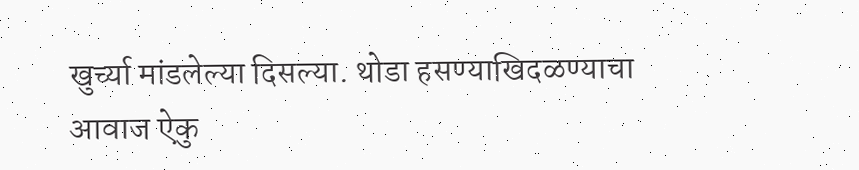खुर्च्या मांडलेल्या दिसल्या. थोडा हसण्याखिदळण्याचा आवाज ऐकु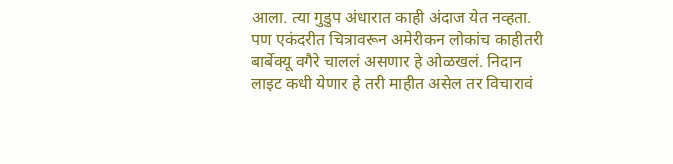आला. त्या गुडुप अंधारात काही अंदाज येत नव्हता. पण एकंदरीत चित्रावरून अमेरीकन लोकांच काहीतरी बार्बेक्यू वगैरे चाललं असणार हे ओळखलं. निदान लाइट कधी येणार हे तरी माहीत असेल तर विचारावं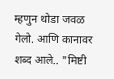म्हणुन थोडा जवळ गेलो. आणि कानावर शब्द आले.. "मिष्टी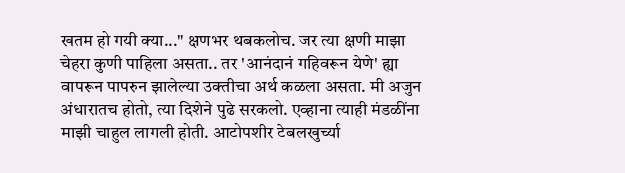खतम हो गयी क्या..." क्षणभर थबकलोच. जर त्या क्षणी माझा चेहरा कुणी पाहिला असता.. तर 'आनंदानं गहिवरून येणे' ह्या वापरून पापरुन झालेल्या उक्तीचा अर्थ कळला असता. मी अजुन अंधारातच होतो, त्या दिशेने पुढे सरकलो. एव्हाना त्याही मंडळींना माझी चाहुल लागली होती. आटोपशीर टेबलखुर्च्या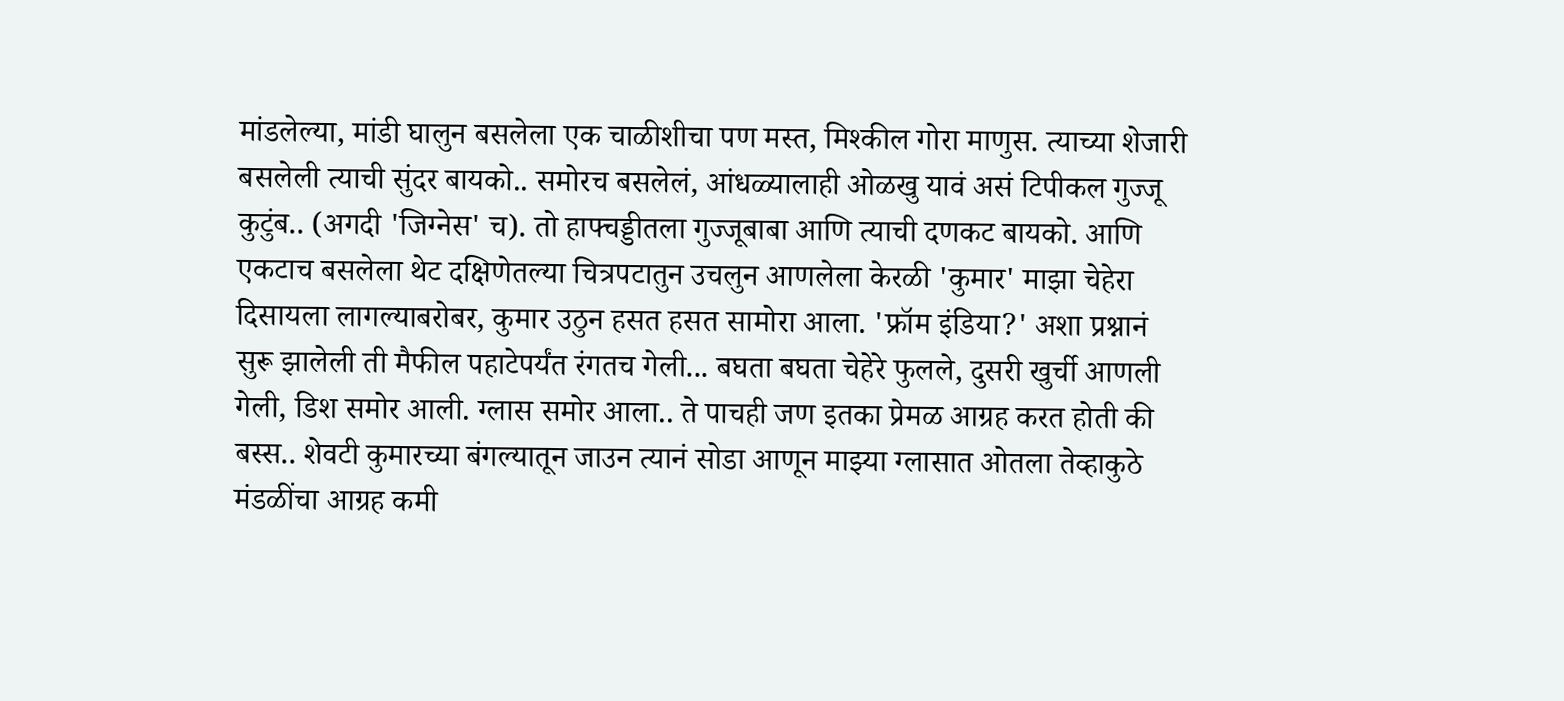मांडलेल्या, मांडी घालुन बसलेला एक चाळीशीचा पण मस्त, मिश्कील गोरा माणुस. त्याच्या शेजारी बसलेली त्याची सुंदर बायको.. समोरच बसलेलं, आंधळ्यालाही ओळखु यावं असं टिपीकल गुज्जू कुटुंब.. (अगदी 'जिग्नेस' च). तो हाफ्चड्डीतला गुज्जूबाबा आणि त्याची दणकट बायको. आणि एकटाच बसलेला थेट दक्षिणेतल्या चित्रपटातुन उचलुन आणलेला केरळी 'कुमार' माझा चेहेरा दिसायला लागल्याबरोबर, कुमार उठुन हसत हसत सामोरा आला. 'फ्रॉम इंडिया?' अशा प्रश्नानं सुरू झालेली ती मैफील पहाटेपर्यंत रंगतच गेली... बघता बघता चेहेरे फुलले, दुसरी खुर्ची आणली गेली, डिश समोर आली. ग्लास समोर आला.. ते पाचही जण इतका प्रेमळ आग्रह करत होती की बस्स.. शेवटी कुमारच्या बंगल्यातून जाउन त्यानं सोडा आणून माझ्या ग्लासात ओतला तेव्हाकुठे मंडळींचा आग्रह कमी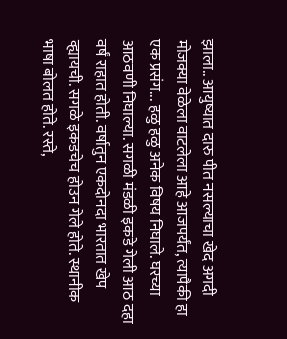झाला.. आयुष्यात दारु पीत नसल्याचा खेद अगदी मोजक्या वेळेला वाटलेला आहे आजपर्यंत, त्यापैकी हा एक प्रसंग... हळु हळु अनेक विषय निघाले. घरच्या आठवणी निघाल्या. सगळी मंडळी इकडे गेली आठ दहा वर्षं राहात होती. वर्षातुन एकदोनदा भारतात खेप व्ह्यायची. सगळे इकडचेच होउन गेले होते. स्थानीक भाषा बोलत होते. रस्ते,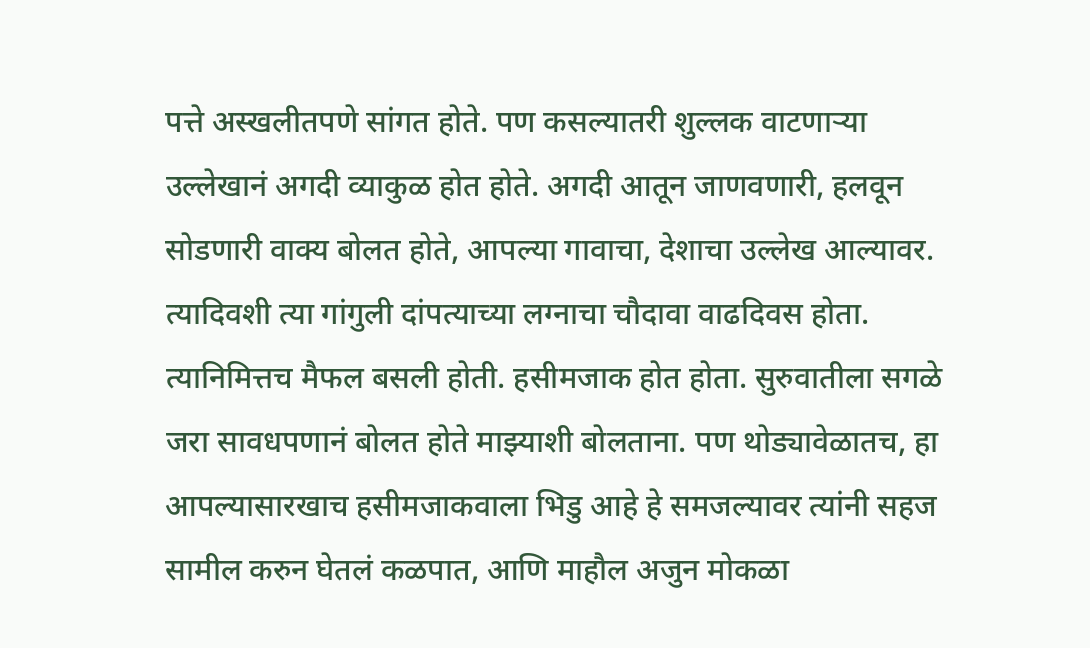पत्ते अस्खलीतपणे सांगत होते. पण कसल्यातरी शुल्लक वाटणार्‍या उल्लेखानं अगदी व्याकुळ होत होते. अगदी आतून जाणवणारी, हलवून सोडणारी वाक्य बोलत होते, आपल्या गावाचा, देशाचा उल्लेख आल्यावर. त्यादिवशी त्या गांगुली दांपत्याच्या लग्नाचा चौदावा वाढदिवस होता. त्यानिमित्तच मैफल बसली होती. हसीमजाक होत होता. सुरुवातीला सगळे जरा सावधपणानं बोलत होते माझ्याशी बोलताना. पण थोड्यावेळातच, हा आपल्यासारखाच हसीमजाकवाला भिडु आहे हे समजल्यावर त्यांनी सहज सामील करुन घेतलं कळपात, आणि माहौल अजुन मोकळा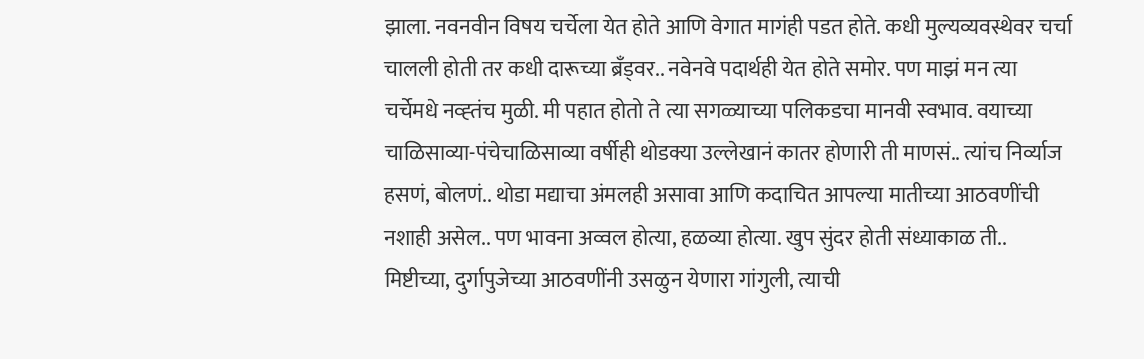झाला. नवनवीन विषय चर्चेला येत होते आणि वेगात मागंही पडत होते. कधी मुल्यव्यवस्थेवर चर्चा चालली होती तर कधी दारूच्या ब्रँड्वर.. नवेनवे पदार्थही येत होते समोर. पण माझं मन त्या चर्चेमधे नव्ह्तंच मुळी. मी पहात होतो ते त्या सगळ्याच्या पलिकडचा मानवी स्वभाव. वयाच्या चाळिसाव्या-पंचेचाळिसाव्या वर्षीही थोडक्या उल्लेखानं कातर होणारी ती माणसं.. त्यांच निर्व्याज हसणं, बोलणं.. थोडा मद्याचा अंमलही असावा आणि कदाचित आपल्या मातीच्या आठवणींची नशाही असेल.. पण भावना अव्वल होत्या, हळव्या होत्या. खुप सुंदर होती संध्याकाळ ती.. मिष्टीच्या, दुर्गापुजेच्या आठवणींनी उसळुन येणारा गांगुली, त्याची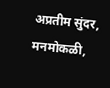अप्रतीम सुंदर, मनमोकळी,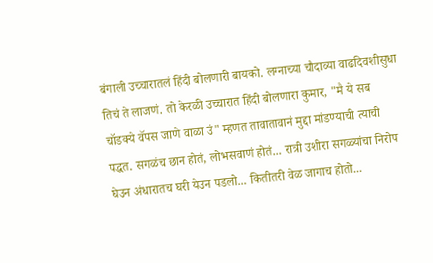बंगाली उच्चारातलं हिंदी बोलणारी बायको. लग्नाच्या चौदाव्या वाढदिवशीसुधा तिचं ते लाजणं. तो केरळी उच्चारात हिंदी बोलणारा कुमार, "मै ये सब चॉडक्ये वॅपस जाणे वाळा उं" म्हणत तावातावानं मुद्दा मांडण्याची त्याची पद्धत. सगळंच छान होतं, लोभसवाणं होतं... रात्री उशीरा सगळ्यांचा निरोप घेउन अंधारातच घरी येउन पडलो... कितीतरी वेळ जागाच होतो...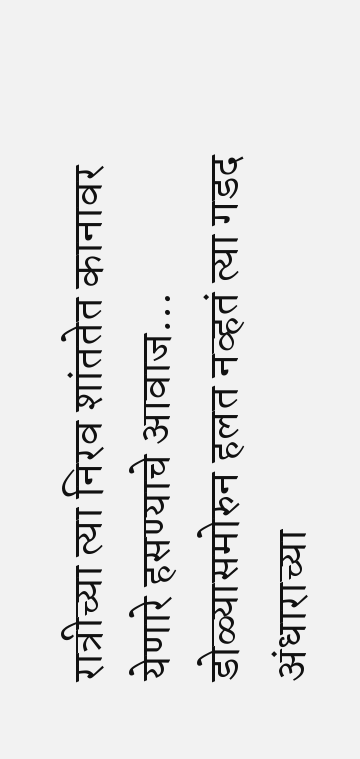रात्रीच्या त्या निरव शांततेत कानावर येणारे हसण्याचे आवाज… डोळ्यासमोरुन हलत नव्हतं त्या गडद अंधाराच्या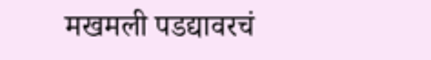मखमली पडद्यावरचं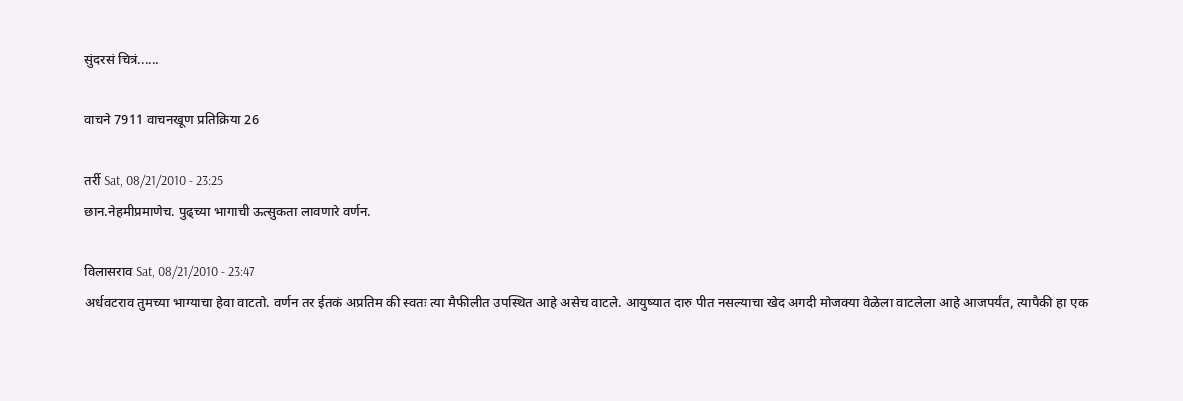सुंदरसं चित्रं......

वाचने 7911 वाचनखूण प्रतिक्रिया 26

तर्री Sat, 08/21/2010 - 23:25
छान.नेहमीप्रमाणेच. पुढ्च्या भागाची ऊत्सुकता लावणारे वर्णन.

विलासराव Sat, 08/21/2010 - 23:47
अर्धवटराव तुमच्या भाग्याचा हेवा वाटतो. वर्णन तर ईतकं अप्रतिम की स्वतः त्या मैफीलीत उपस्थित आहे असेच वाटले. आयुष्यात दारु पीत नसल्याचा खेद अगदी मोजक्या वेळेला वाटलेला आहे आजपर्यंत, त्यापैकी हा एक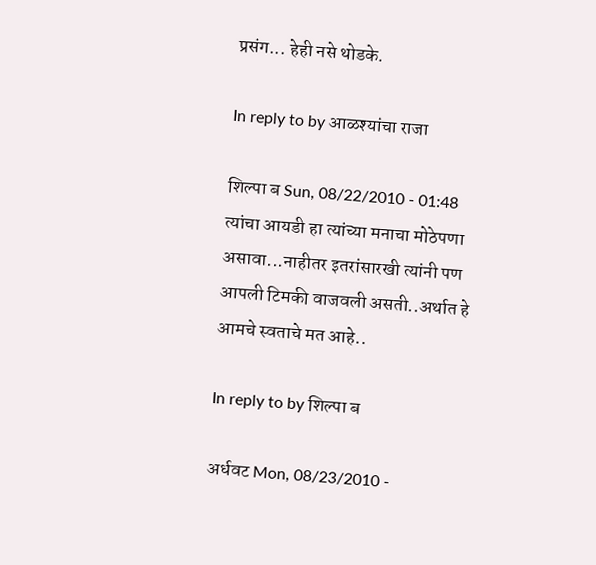प्रसंग... हेही नसे थोडके.

In reply to by आळश्यांचा राजा

शिल्पा ब Sun, 08/22/2010 - 01:48
त्यांचा आयडी हा त्यांच्या मनाचा मोठेपणा असावा...नाहीतर इतरांसारखी त्यांनी पण आपली टिमकी वाजवली असती..अर्थात हे आमचे स्वताचे मत आहे..

In reply to by शिल्पा ब

अर्धवट Mon, 08/23/2010 -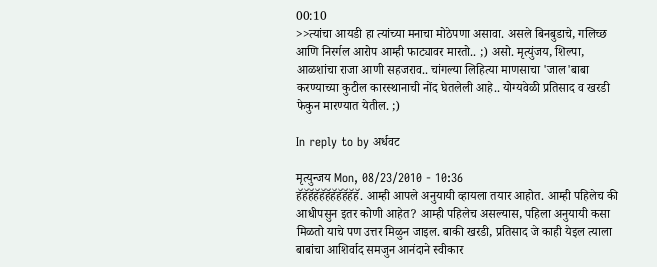00:10
>>त्यांचा आयडी हा त्यांच्या मनाचा मोठेपणा असावा. असले बिनबुडाचे, गलिच्छ आणि निरर्गल आरोप आम्ही फाट्यावर मारतो.. ;) असो. मृत्युंजय, शिल्पा, आळशांचा राजा आणी सहजराव.. चांगल्या लिहित्या माणसाचा 'जाल'बाबा करण्याच्या कुटील कारस्थानाची नोंद घेतलेली आहे.. योग्यवेळी प्रतिसाद व खरडी फेकुन मारण्यात येतील. ;)

In reply to by अर्धवट

मृत्युन्जय Mon, 08/23/2010 - 10:36
हॅहॅहॅहॅहॅहॅहॅहॅहॅहॅहॅ. आम्ही आपले अनुयायी व्हायला तयार आहोत. आम्ही पहिलेच की आधीपसुन इतर कोणी आहेत? आम्ही पहिलेच असल्यास, पहिला अनुयायी कसा मिळतो याचे पण उत्तर मिळुन जाइल. बाकी खरडी, प्रतिसाद जे काही येइल त्याला बाबांचा आशिर्वाद समजुन आनंदाने स्वीकार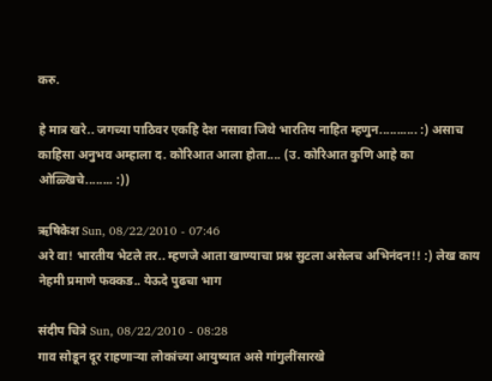करु.

हे मात्र खरे.. जगच्या पाठिवर एकहि देश नसावा जिथे भारतिय नाहित म्हणुन........... :) असाच काहिसा अनुभव अम्हाला द. कोरिआत आला होता.... (उ. कोरिआत कुणि आहे का ओळ्खिचे........ :))

ऋषिकेश Sun, 08/22/2010 - 07:46
अरे वा! भारतीय भेटले तर.. म्हणजे आता खाण्याचा प्रश्न सुटला असेलच अभिनंदन!! :) लेख काय नेहमी प्रमाणे फक्कड.. येऊदे पुढचा भाग

संदीप चित्रे Sun, 08/22/2010 - 08:28
गाव सोडून दूर राहणार्‍या लोकांच्या आयुष्यात असे गांगुलींसारखे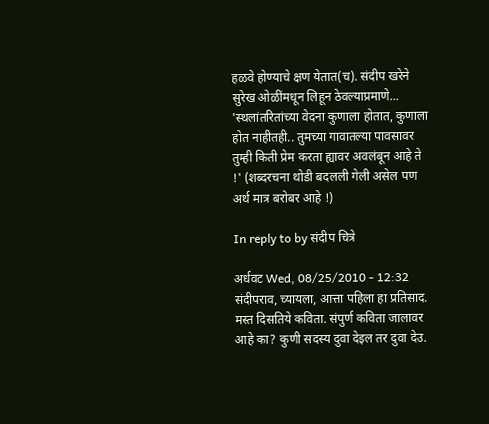हळवे होण्याचे क्षण येतात(च). संदीप खरेने सुरेख ओळींमधून लिहून ठेवल्याप्रमाणे... 'स्थलांतरितांच्या वेदना कुणाला होतात, कुणाला होत नाहीतही.. तुमच्या गावातल्या पावसावर तुम्ही किती प्रेम करता ह्यावर अवलंबून आहे ते !' (शब्दरचना थोडी बदलली गेली असेल पण अर्थ मात्र बरोबर आहे !)

In reply to by संदीप चित्रे

अर्धवट Wed, 08/25/2010 - 12:32
संदीपराव, च्यायला, आत्ता पहिला हा प्रतिसाद. मस्त दिसतिये कविता. संपुर्ण कविता जालावर आहे का? कुणी सदस्य दुवा देइल तर दुवा देउ.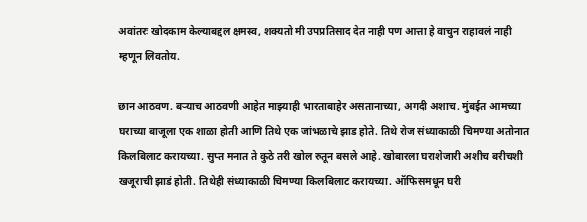अवांतरः खोदकाम केल्याबद्दल क्षमस्व, शक्यतो मी उपप्रतिसाद देत नाही पण आत्ता हे वाचुन राहावलं नाही म्हणून लिवतोय.

छान आठवण. बर्‍याच आठवणी आहेत माझ्याही भारताबाहेर असतानाच्या, अगदी अशाच. मुंबईत आमच्या घराच्या बाजूला एक शाळा होती आणि तिथे एक जांभळाचे झाड होते. तिथे रोज संध्याकाळी चिमण्या अतोनात किलबिलाट करायच्या. सुप्त मनात ते कुठे तरी खोल रुतून बसले आहे. खोबारला घराशेजारी अशीच बरीचशी खजूराची झाडं होती. तिथेही संध्याकाळी चिमण्या किलबिलाट करायच्या. ऑफिसमधून घरी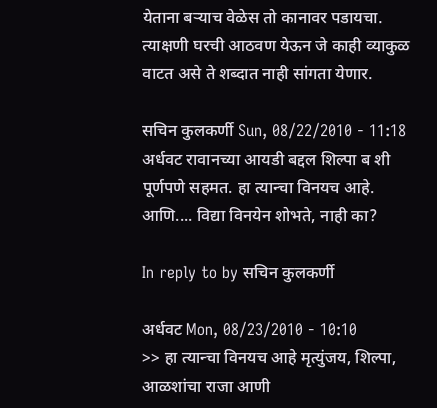येताना बर्‍याच वेळेस तो कानावर पडायचा. त्याक्षणी घरची आठवण येऊन जे काही व्याकुळ वाटत असे ते शब्दात नाही सांगता येणार.

सचिन कुलकर्णी Sun, 08/22/2010 - 11:18
अर्धवट रावानच्या आयडी बद्दल शिल्पा ब शी पूर्णपणे सहमत. हा त्यान्चा विनयच आहे. आणि.... विद्या विनयेन शोभते, नाही का?

In reply to by सचिन कुलकर्णी

अर्धवट Mon, 08/23/2010 - 10:10
>> हा त्यान्चा विनयच आहे मृत्युंजय, शिल्पा, आळशांचा राजा आणी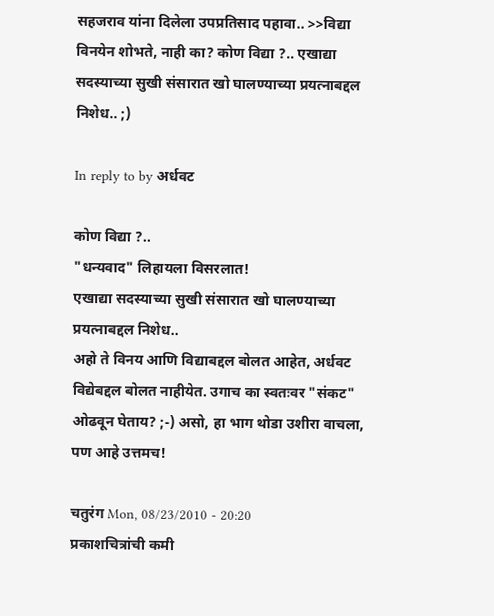सहजराव यांना दिलेला उपप्रतिसाद पहावा.. >>विद्या विनयेन शोभते, नाही का? कोण विद्या ?.. एखाद्या सदस्याच्या सुखी संसारात खो घालण्याच्या प्रयत्नाबद्दल निशेध.. ;)

In reply to by अर्धवट

कोण विद्या ?..
"धन्यवाद" लिहायला विसरलात!
एखाद्या सदस्याच्या सुखी संसारात खो घालण्याच्या प्रयत्नाबद्दल निशेध..
अहो ते विनय आणि विद्याबद्दल बोलत आहेत, अर्धवट विद्येबद्दल बोलत नाहीयेत. उगाच का स्वतःवर "संकट" ओढवून घेताय? ;-) असो, हा भाग थोडा उशीरा वाचला, पण आहे उत्तमच!

चतुरंग Mon, 08/23/2010 - 20:20
प्रकाशचित्रांची कमी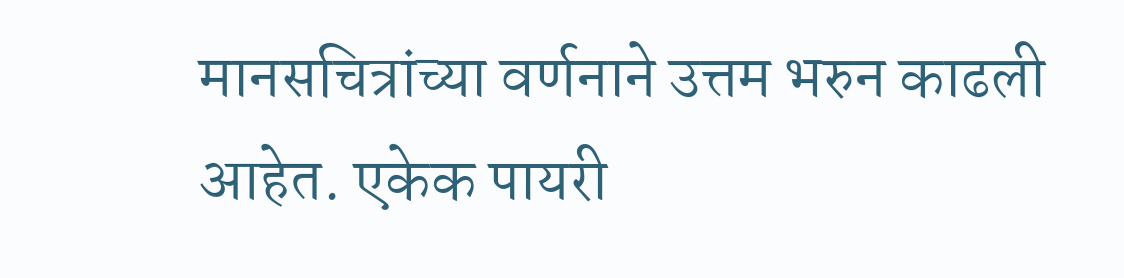मानसचित्रांच्या वर्णनाने उत्तम भरुन काढली आहेत. एकेक पायरी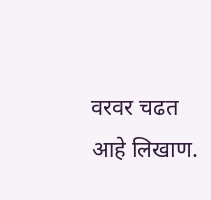वरवर चढत आहे लिखाण.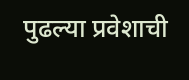पुढल्या प्रवेशाची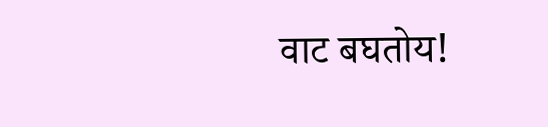वाट बघतोय!